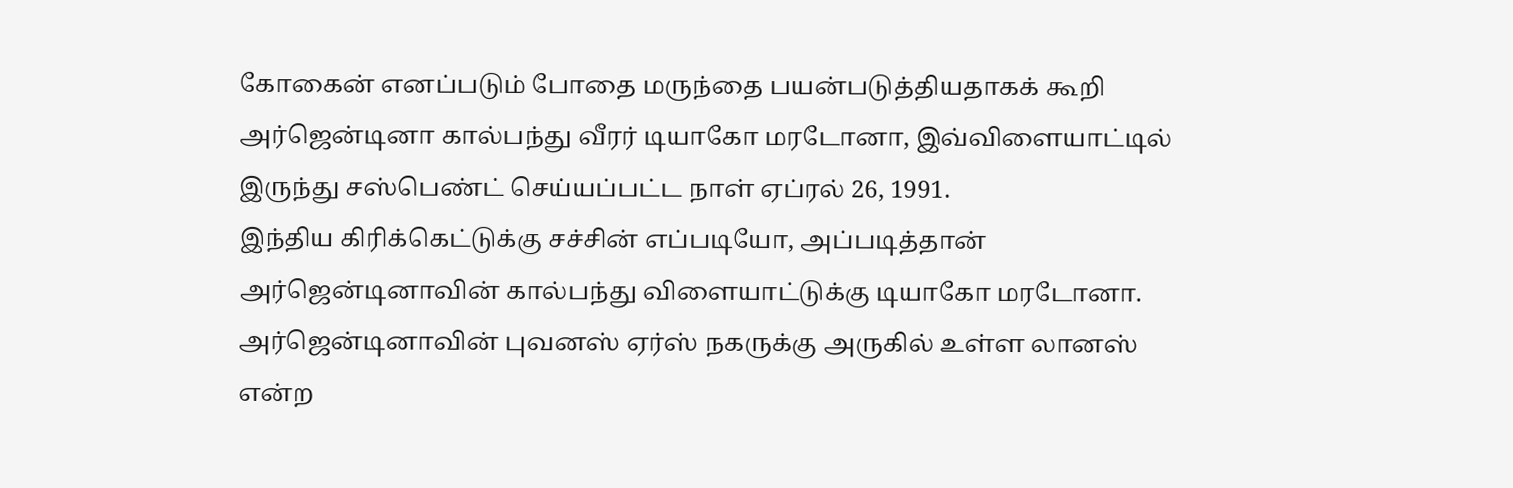கோகைன் எனப்படும் போதை மருந்தை பயன்படுத்தியதாகக் கூறி அர்ஜென்டினா கால்பந்து வீரர் டியாகோ மரடோனா, இவ்விளையாட்டில் இருந்து சஸ்பெண்ட் செய்யப்பட்ட நாள் ஏப்ரல் 26, 1991.
இந்திய கிரிக்கெட்டுக்கு சச்சின் எப்படியோ, அப்படித்தான் அர்ஜென்டினாவின் கால்பந்து விளையாட்டுக்கு டியாகோ மரடோனா. அர்ஜென்டினாவின் புவனஸ் ஏர்ஸ் நகருக்கு அருகில் உள்ள லானஸ் என்ற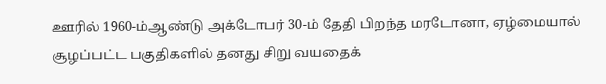ஊரில் 1960-ம்ஆண்டு அக்டோபர் 30-ம் தேதி பிறந்த மரடோனா, ஏழ்மையால் சூழப்பட்ட பகுதிகளில் தனது சிறு வயதைக்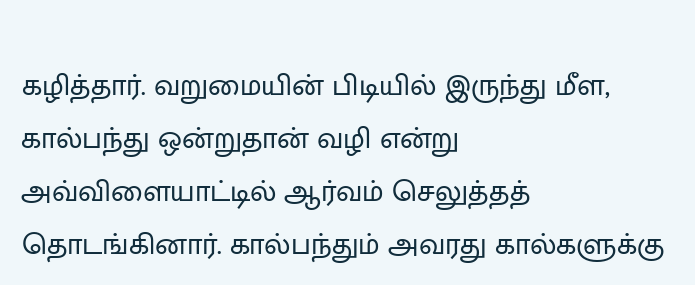கழித்தார். வறுமையின் பிடியில் இருந்து மீள, கால்பந்து ஒன்றுதான் வழி என்று அவ்விளையாட்டில் ஆர்வம் செலுத்தத் தொடங்கினார். கால்பந்தும் அவரது கால்களுக்கு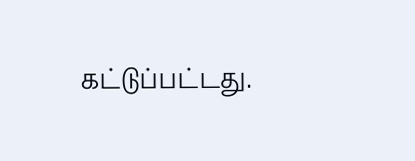கட்டுப்பட்டது.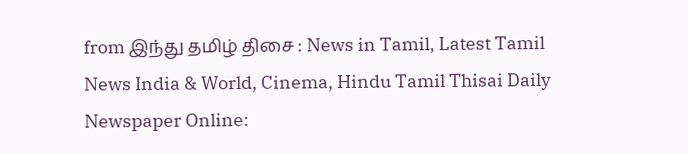from இந்து தமிழ் திசை : News in Tamil, Latest Tamil News India & World, Cinema, Hindu Tamil Thisai Daily Newspaper Online: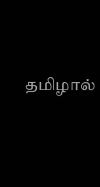தமிழால்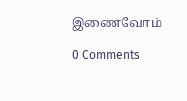இணைவோம்

0 Comments